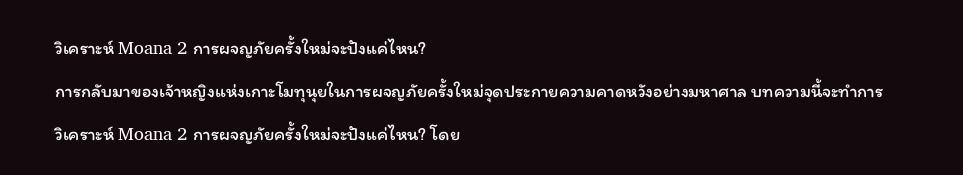วิเคราะห์ Moana 2 การผจญภัยครั้งใหม่จะปังแค่ไหน?
การกลับมาของเจ้าหญิงแห่งเกาะโมทุนุยในการผจญภัยครั้งใหม่จุดประกายความคาดหวังอย่างมหาศาล บทความนี้จะทำการ วิเคราะห์ Moana 2 การผจญภัยครั้งใหม่จะปังแค่ไหน? โดย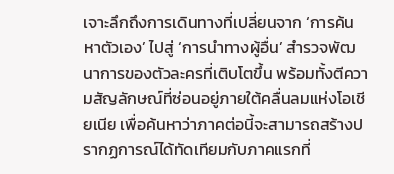เจาะลึกถึงการเดินทางที่เปลี่ยนจาก ‘การค้นหาตัวเอง’ ไปสู่ ‘การนำทางผู้อื่น’ สำรวจพัฒนาการของตัวละครที่เติบโตขึ้น พร้อมทั้งตีความสัญลักษณ์ที่ซ่อนอยู่ภายใต้คลื่นลมแห่งโอเชียเนีย เพื่อค้นหาว่าภาคต่อนี้จะสามารถสร้างปรากฏการณ์ได้ทัดเทียมกับภาคแรกที่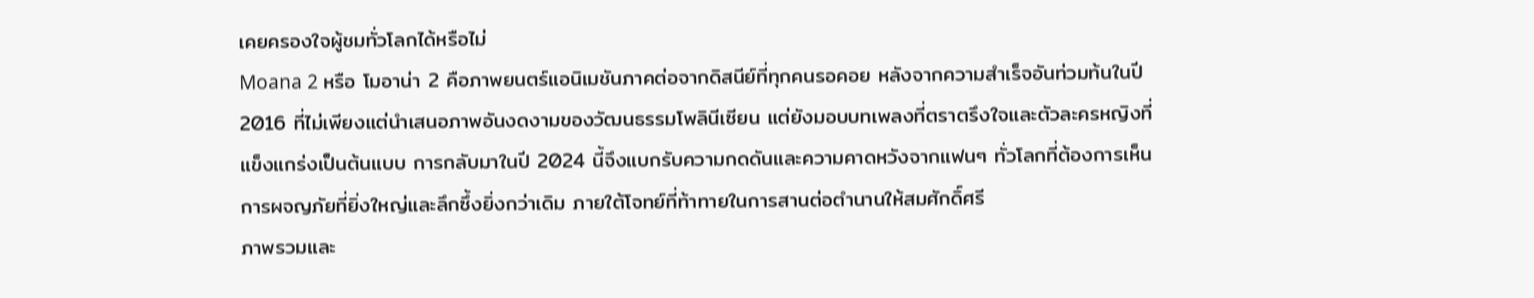เคยครองใจผู้ชมทั่วโลกได้หรือไม่
Moana 2 หรือ โมอาน่า 2 คือภาพยนตร์แอนิเมชันภาคต่อจากดิสนีย์ที่ทุกคนรอคอย หลังจากความสำเร็จอันท่วมท้นในปี 2016 ที่ไม่เพียงแต่นำเสนอภาพอันงดงามของวัฒนธรรมโพลินีเซียน แต่ยังมอบบทเพลงที่ตราตรึงใจและตัวละครหญิงที่แข็งแกร่งเป็นต้นแบบ การกลับมาในปี 2024 นี้จึงแบกรับความกดดันและความคาดหวังจากแฟนๆ ทั่วโลกที่ต้องการเห็นการผจญภัยที่ยิ่งใหญ่และลึกซึ้งยิ่งกว่าเดิม ภายใต้โจทย์ที่ท้าทายในการสานต่อตำนานให้สมศักดิ์ศรี
ภาพรวมและ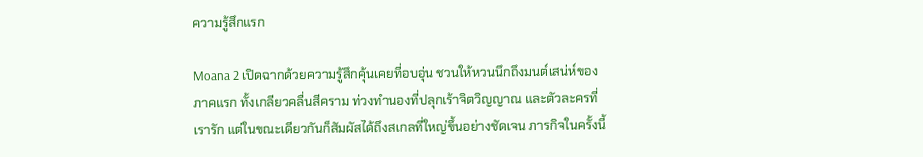ความรู้สึกแรก

Moana 2 เปิดฉากด้วยความรู้สึกคุ้นเคยที่อบอุ่น ชวนให้หวนนึกถึงมนต์เสน่ห์ของภาคแรก ทั้งเกลียวคลื่นสีคราม ท่วงทำนองที่ปลุกเร้าจิตวิญญาณ และตัวละครที่เรารัก แต่ในขณะเดียวกันก็สัมผัสได้ถึงสเกลที่ใหญ่ขึ้นอย่างชัดเจน ภารกิจในครั้งนี้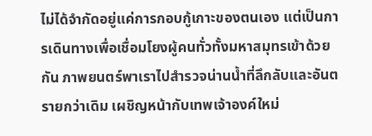ไม่ได้จำกัดอยู่แค่การกอบกู้เกาะของตนเอง แต่เป็นการเดินทางเพื่อเชื่อมโยงผู้คนทั่วทั้งมหาสมุทรเข้าด้วยกัน ภาพยนตร์พาเราไปสำรวจน่านน้ำที่ลึกลับและอันตรายกว่าเดิม เผชิญหน้ากับเทพเจ้าองค์ใหม่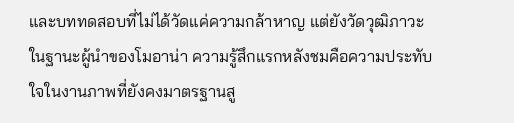และบททดสอบที่ไม่ได้วัดแค่ความกล้าหาญ แต่ยังวัดวุฒิภาวะในฐานะผู้นำของโมอาน่า ความรู้สึกแรกหลังชมคือความประทับใจในงานภาพที่ยังคงมาตรฐานสู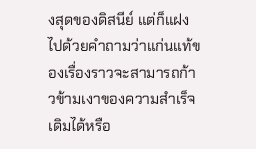งสุดของดิสนีย์ แต่ก็แฝงไปด้วยคำถามว่าแก่นแท้ของเรื่องราวจะสามารถก้าวข้ามเงาของความสำเร็จเดิมได้หรือ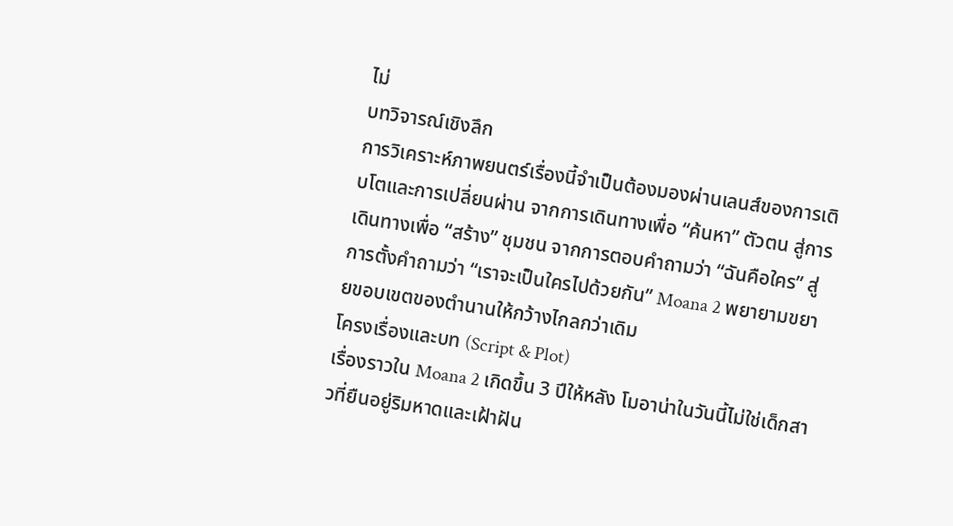ไม่
บทวิจารณ์เชิงลึก
การวิเคราะห์ภาพยนตร์เรื่องนี้จำเป็นต้องมองผ่านเลนส์ของการเติบโตและการเปลี่ยนผ่าน จากการเดินทางเพื่อ “ค้นหา” ตัวตน สู่การเดินทางเพื่อ “สร้าง” ชุมชน จากการตอบคำถามว่า “ฉันคือใคร” สู่การตั้งคำถามว่า “เราจะเป็นใครไปด้วยกัน” Moana 2 พยายามขยายขอบเขตของตำนานให้กว้างไกลกว่าเดิม
โครงเรื่องและบท (Script & Plot)
เรื่องราวใน Moana 2 เกิดขึ้น 3 ปีให้หลัง โมอาน่าในวันนี้ไม่ใช่เด็กสาวที่ยืนอยู่ริมหาดและเฝ้าฝัน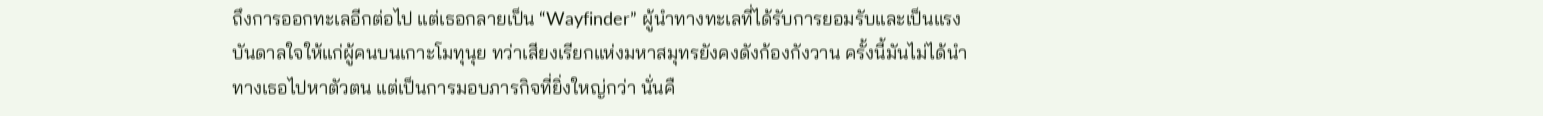ถึงการออกทะเลอีกต่อไป แต่เธอกลายเป็น “Wayfinder” ผู้นำทางทะเลที่ได้รับการยอมรับและเป็นแรงบันดาลใจให้แก่ผู้คนบนเกาะโมทุนุย ทว่าเสียงเรียกแห่งมหาสมุทรยังคงดังก้องกังวาน ครั้งนี้มันไม่ได้นำทางเธอไปหาตัวตน แต่เป็นการมอบภารกิจที่ยิ่งใหญ่กว่า นั่นคื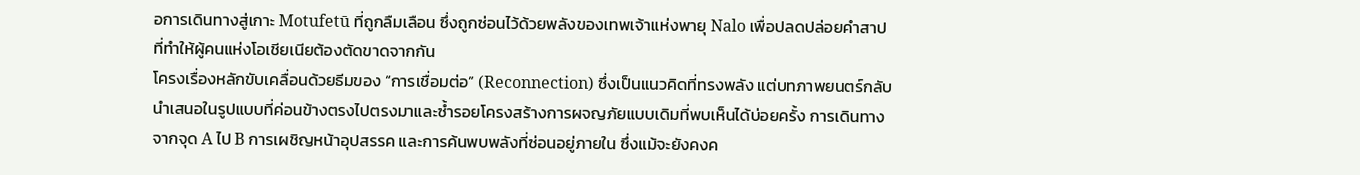อการเดินทางสู่เกาะ Motufetū ที่ถูกลืมเลือน ซึ่งถูกซ่อนไว้ด้วยพลังของเทพเจ้าแห่งพายุ Nalo เพื่อปลดปล่อยคำสาปที่ทำให้ผู้คนแห่งโอเชียเนียต้องตัดขาดจากกัน
โครงเรื่องหลักขับเคลื่อนด้วยธีมของ “การเชื่อมต่อ” (Reconnection) ซึ่งเป็นแนวคิดที่ทรงพลัง แต่บทภาพยนตร์กลับนำเสนอในรูปแบบที่ค่อนข้างตรงไปตรงมาและซ้ำรอยโครงสร้างการผจญภัยแบบเดิมที่พบเห็นได้บ่อยครั้ง การเดินทางจากจุด A ไป B การเผชิญหน้าอุปสรรค และการค้นพบพลังที่ซ่อนอยู่ภายใน ซึ่งแม้จะยังคงค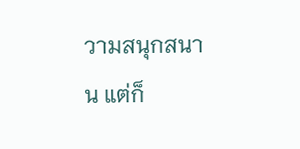วามสนุกสนาน แต่ก็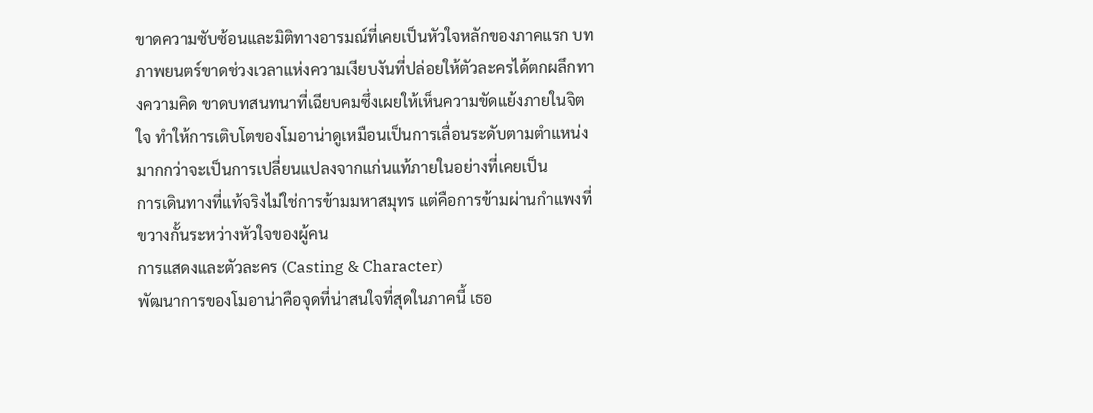ขาดความซับซ้อนและมิติทางอารมณ์ที่เคยเป็นหัวใจหลักของภาคแรก บทภาพยนตร์ขาดช่วงเวลาแห่งความเงียบงันที่ปล่อยให้ตัวละครได้ตกผลึกทางความคิด ขาดบทสนทนาที่เฉียบคมซึ่งเผยให้เห็นความขัดแย้งภายในจิตใจ ทำให้การเติบโตของโมอาน่าดูเหมือนเป็นการเลื่อนระดับตามตำแหน่ง มากกว่าจะเป็นการเปลี่ยนแปลงจากแก่นแท้ภายในอย่างที่เคยเป็น
การเดินทางที่แท้จริงไม่ใช่การข้ามมหาสมุทร แต่คือการข้ามผ่านกำแพงที่ขวางกั้นระหว่างหัวใจของผู้คน
การแสดงและตัวละคร (Casting & Character)
พัฒนาการของโมอาน่าคือจุดที่น่าสนใจที่สุดในภาคนี้ เธอ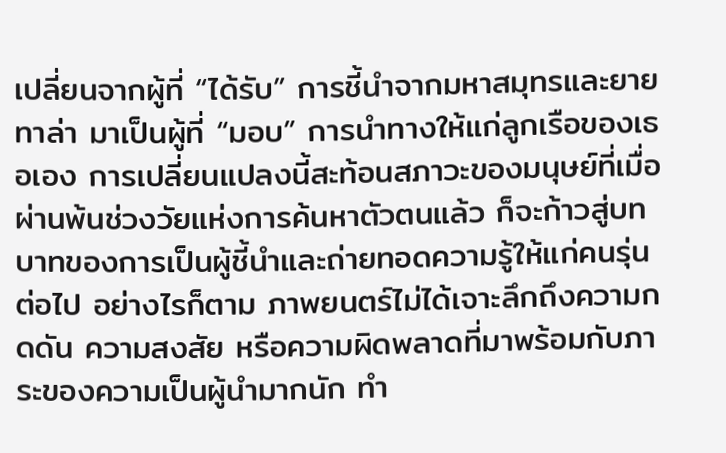เปลี่ยนจากผู้ที่ “ได้รับ” การชี้นำจากมหาสมุทรและยายทาล่า มาเป็นผู้ที่ “มอบ” การนำทางให้แก่ลูกเรือของเธอเอง การเปลี่ยนแปลงนี้สะท้อนสภาวะของมนุษย์ที่เมื่อผ่านพ้นช่วงวัยแห่งการค้นหาตัวตนแล้ว ก็จะก้าวสู่บทบาทของการเป็นผู้ชี้นำและถ่ายทอดความรู้ให้แก่คนรุ่นต่อไป อย่างไรก็ตาม ภาพยนตร์ไม่ได้เจาะลึกถึงความกดดัน ความสงสัย หรือความผิดพลาดที่มาพร้อมกับภาระของความเป็นผู้นำมากนัก ทำ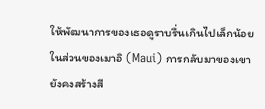ให้พัฒนาการของเธอดูราบรื่นเกินไปเล็กน้อย
ในส่วนของเมาอิ (Maui) การกลับมาของเขายังคงสร้างสี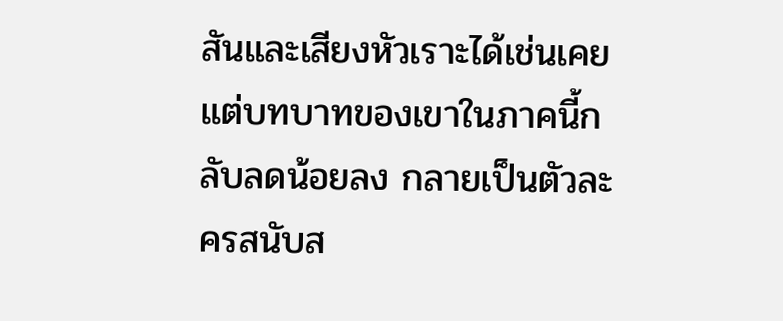สันและเสียงหัวเราะได้เช่นเคย แต่บทบาทของเขาในภาคนี้กลับลดน้อยลง กลายเป็นตัวละครสนับส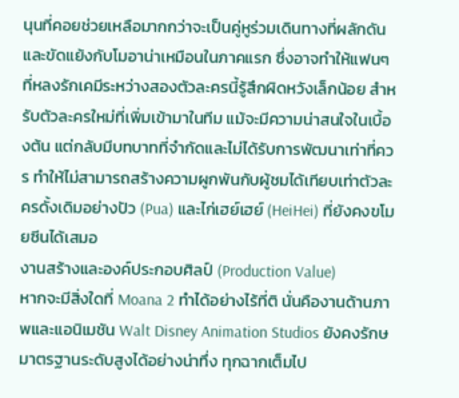นุนที่คอยช่วยเหลือมากกว่าจะเป็นคู่หูร่วมเดินทางที่ผลักดันและขัดแย้งกับโมอาน่าเหมือนในภาคแรก ซึ่งอาจทำให้แฟนๆ ที่หลงรักเคมีระหว่างสองตัวละครนี้รู้สึกผิดหวังเล็กน้อย สำหรับตัวละครใหม่ที่เพิ่มเข้ามาในทีม แม้จะมีความน่าสนใจในเบื้องต้น แต่กลับมีบทบาทที่จำกัดและไม่ได้รับการพัฒนาเท่าที่ควร ทำให้ไม่สามารถสร้างความผูกพันกับผู้ชมได้เทียบเท่าตัวละครดั้งเดิมอย่างปัว (Pua) และไก่เฮย์เฮย์ (HeiHei) ที่ยังคงขโมยซีนได้เสมอ
งานสร้างและองค์ประกอบศิลป์ (Production Value)
หากจะมีสิ่งใดที่ Moana 2 ทำได้อย่างไร้ที่ติ นั่นคืองานด้านภาพและแอนิเมชัน Walt Disney Animation Studios ยังคงรักษมาตรฐานระดับสูงได้อย่างน่าทึ่ง ทุกฉากเต็มไป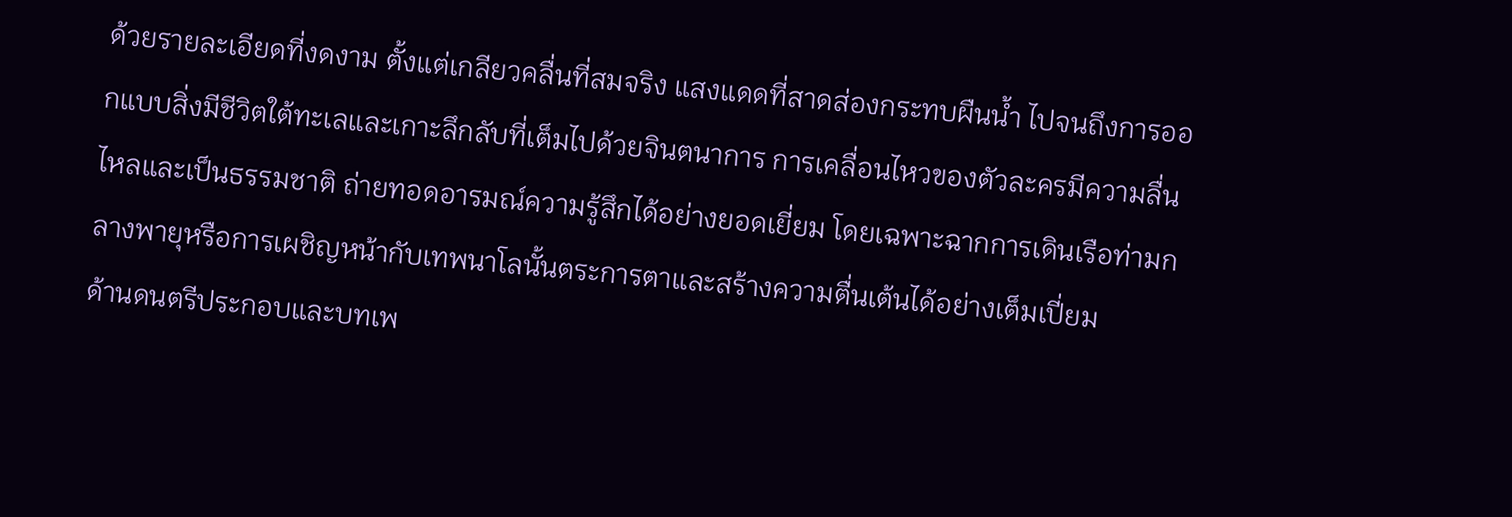ด้วยรายละเอียดที่งดงาม ตั้งแต่เกลียวคลื่นที่สมจริง แสงแดดที่สาดส่องกระทบผืนน้ำ ไปจนถึงการออกแบบสิ่งมีชีวิตใต้ทะเลและเกาะลึกลับที่เต็มไปด้วยจินตนาการ การเคลื่อนไหวของตัวละครมีความลื่นไหลและเป็นธรรมชาติ ถ่ายทอดอารมณ์ความรู้สึกได้อย่างยอดเยี่ยม โดยเฉพาะฉากการเดินเรือท่ามกลางพายุหรือการเผชิญหน้ากับเทพนาโลนั้นตระการตาและสร้างความตื่นเต้นได้อย่างเต็มเปี่ยม
ด้านดนตรีประกอบและบทเพ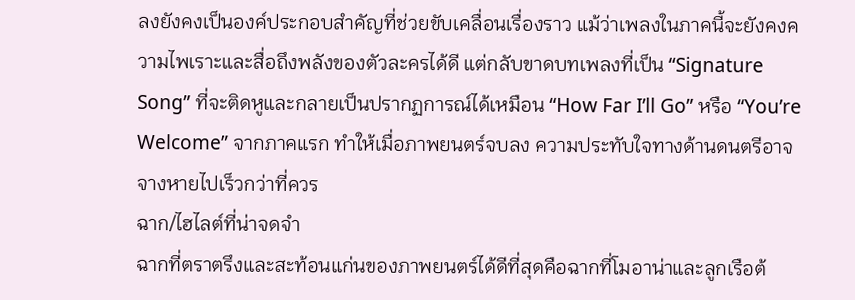ลงยังคงเป็นองค์ประกอบสำคัญที่ช่วยขับเคลื่อนเรื่องราว แม้ว่าเพลงในภาคนี้จะยังคงความไพเราะและสื่อถึงพลังของตัวละครได้ดี แต่กลับขาดบทเพลงที่เป็น “Signature Song” ที่จะติดหูและกลายเป็นปรากฏการณ์ได้เหมือน “How Far I’ll Go” หรือ “You’re Welcome” จากภาคแรก ทำให้เมื่อภาพยนตร์จบลง ความประทับใจทางด้านดนตรีอาจจางหายไปเร็วกว่าที่ควร
ฉาก/ไฮไลต์ที่น่าจดจำ
ฉากที่ตราตรึงและสะท้อนแก่นของภาพยนตร์ได้ดีที่สุดคือฉากที่โมอาน่าและลูกเรือต้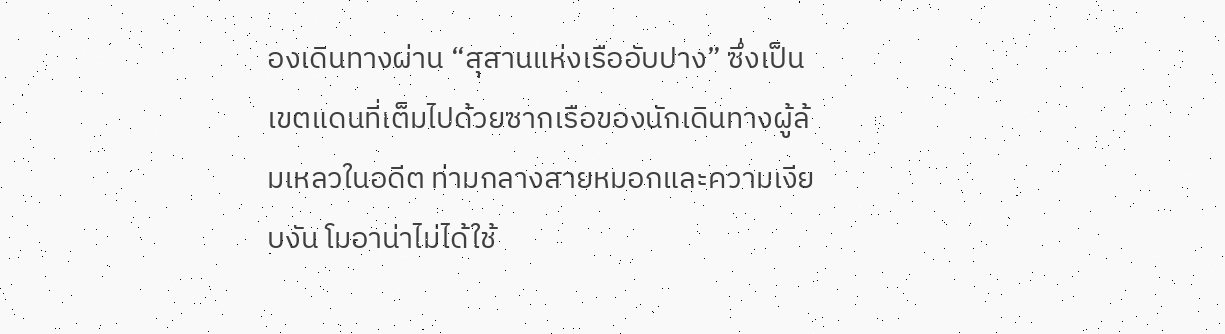องเดินทางผ่าน “สุสานแห่งเรืออับปาง” ซึ่งเป็นเขตแดนที่เต็มไปด้วยซากเรือของนักเดินทางผู้ล้มเหลวในอดีต ท่ามกลางสายหมอกและความเงียบงัน โมอาน่าไม่ได้ใช้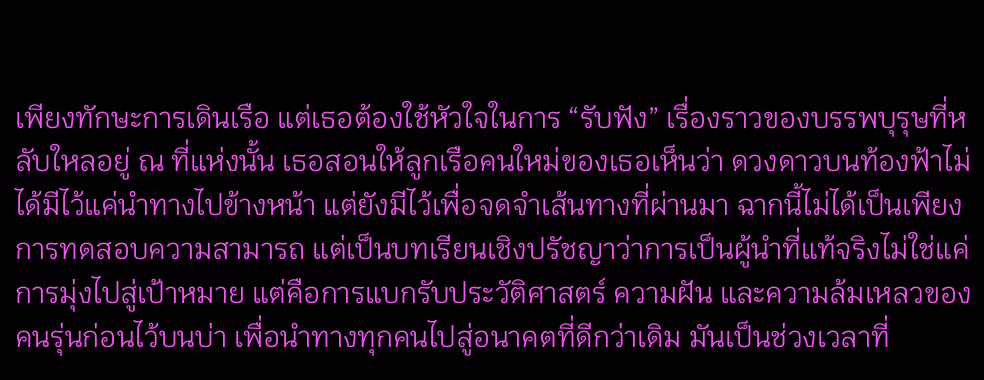เพียงทักษะการเดินเรือ แต่เธอต้องใช้หัวใจในการ “รับฟัง” เรื่องราวของบรรพบุรุษที่หลับใหลอยู่ ณ ที่แห่งนั้น เธอสอนให้ลูกเรือคนใหม่ของเธอเห็นว่า ดวงดาวบนท้องฟ้าไม่ได้มีไว้แค่นำทางไปข้างหน้า แต่ยังมีไว้เพื่อจดจำเส้นทางที่ผ่านมา ฉากนี้ไม่ได้เป็นเพียงการทดสอบความสามารถ แต่เป็นบทเรียนเชิงปรัชญาว่าการเป็นผู้นำที่แท้จริงไม่ใช่แค่การมุ่งไปสู่เป้าหมาย แต่คือการแบกรับประวัติศาสตร์ ความฝัน และความล้มเหลวของคนรุ่นก่อนไว้บนบ่า เพื่อนำทางทุกคนไปสู่อนาคตที่ดีกว่าเดิม มันเป็นช่วงเวลาที่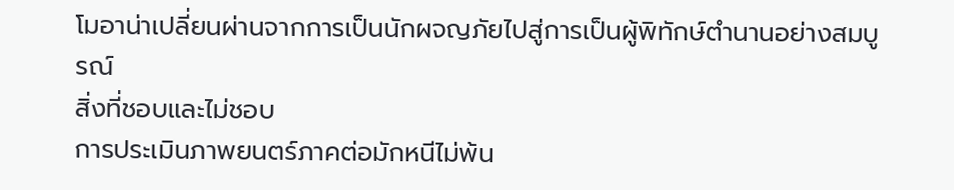โมอาน่าเปลี่ยนผ่านจากการเป็นนักผจญภัยไปสู่การเป็นผู้พิทักษ์ตำนานอย่างสมบูรณ์
สิ่งที่ชอบและไม่ชอบ
การประเมินภาพยนตร์ภาคต่อมักหนีไม่พ้น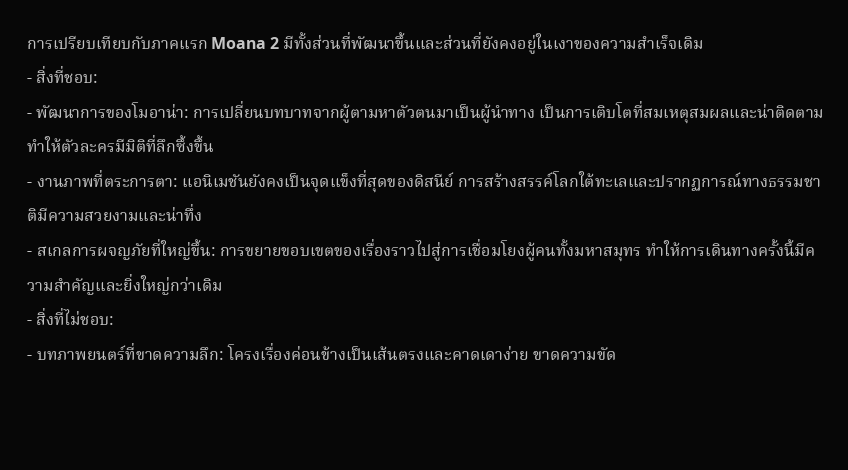การเปรียบเทียบกับภาคแรก Moana 2 มีทั้งส่วนที่พัฒนาขึ้นและส่วนที่ยังคงอยู่ในเงาของความสำเร็จเดิม
- สิ่งที่ชอบ:
- พัฒนาการของโมอาน่า: การเปลี่ยนบทบาทจากผู้ตามหาตัวตนมาเป็นผู้นำทาง เป็นการเติบโตที่สมเหตุสมผลและน่าติดตาม ทำให้ตัวละครมีมิติที่ลึกซึ้งขึ้น
- งานภาพที่ตระการตา: แอนิเมชันยังคงเป็นจุดแข็งที่สุดของดิสนีย์ การสร้างสรรค์โลกใต้ทะเลและปรากฏการณ์ทางธรรมชาติมีความสวยงามและน่าทึ่ง
- สเกลการผจญภัยที่ใหญ่ขึ้น: การขยายขอบเขตของเรื่องราวไปสู่การเชื่อมโยงผู้คนทั้งมหาสมุทร ทำให้การเดินทางครั้งนี้มีความสำคัญและยิ่งใหญ่กว่าเดิม
- สิ่งที่ไม่ชอบ:
- บทภาพยนตร์ที่ขาดความลึก: โครงเรื่องค่อนข้างเป็นเส้นตรงและคาดเดาง่าย ขาดความขัด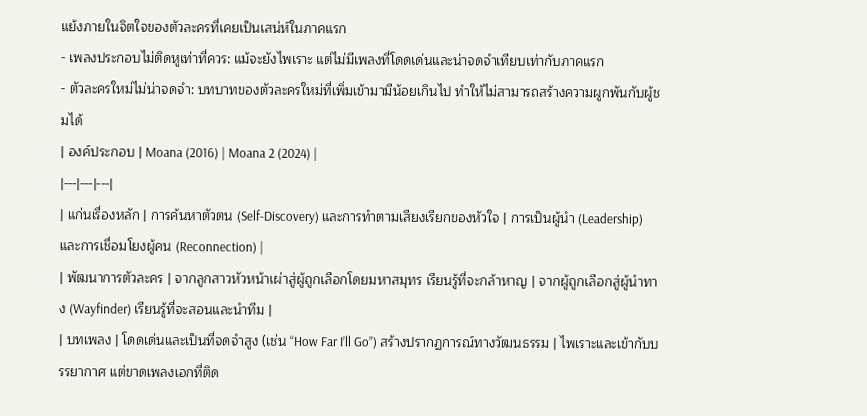แย้งภายในจิตใจของตัวละครที่เคยเป็นเสน่ห์ในภาคแรก
- เพลงประกอบไม่ติดหูเท่าที่ควร: แม้จะยังไพเราะ แต่ไม่มีเพลงที่โดดเด่นและน่าจดจำเทียบเท่ากับภาคแรก
- ตัวละครใหม่ไม่น่าจดจำ: บทบาทของตัวละครใหม่ที่เพิ่มเข้ามามีน้อยเกินไป ทำให้ไม่สามารถสร้างความผูกพันกับผู้ชมได้
| องค์ประกอบ | Moana (2016) | Moana 2 (2024) |
|---|---|---|
| แก่นเรื่องหลัก | การค้นหาตัวตน (Self-Discovery) และการทำตามเสียงเรียกของหัวใจ | การเป็นผู้นำ (Leadership) และการเชื่อมโยงผู้คน (Reconnection) |
| พัฒนาการตัวละคร | จากลูกสาวหัวหน้าเผ่าสู่ผู้ถูกเลือกโดยมหาสมุทร เรียนรู้ที่จะกล้าหาญ | จากผู้ถูกเลือกสู่ผู้นำทาง (Wayfinder) เรียนรู้ที่จะสอนและนำทีม |
| บทเพลง | โดดเด่นและเป็นที่จดจำสูง (เช่น “How Far I’ll Go”) สร้างปรากฏการณ์ทางวัฒนธรรม | ไพเราะและเข้ากับบรรยากาศ แต่ขาดเพลงเอกที่ติด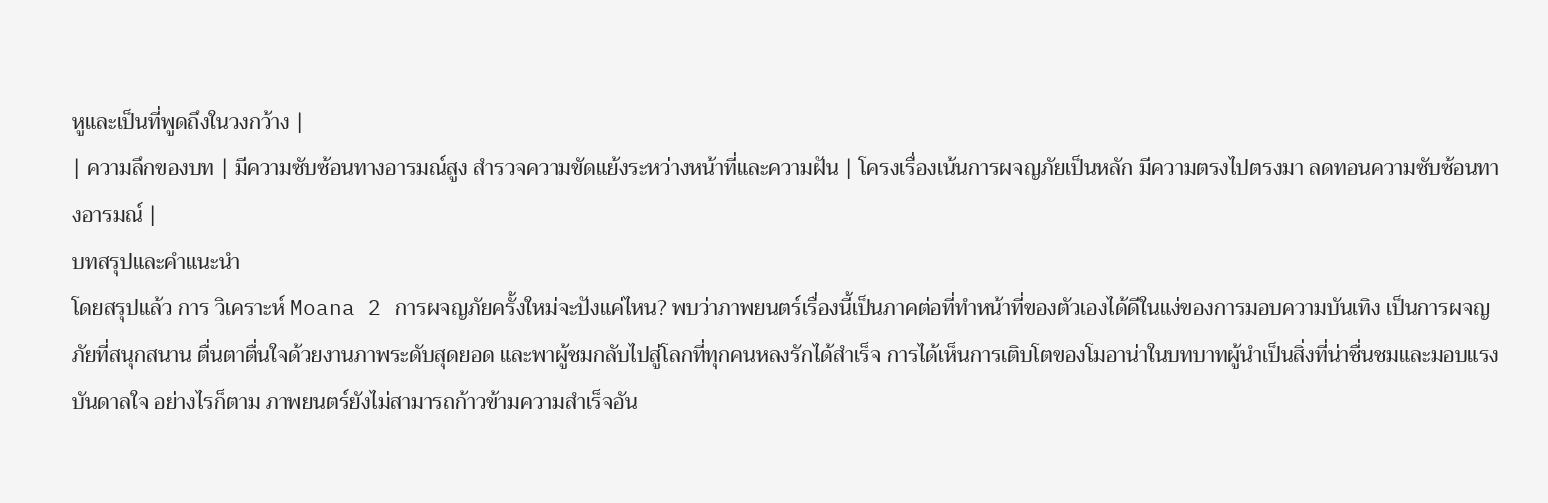หูและเป็นที่พูดถึงในวงกว้าง |
| ความลึกของบท | มีความซับซ้อนทางอารมณ์สูง สำรวจความขัดแย้งระหว่างหน้าที่และความฝัน | โครงเรื่องเน้นการผจญภัยเป็นหลัก มีความตรงไปตรงมา ลดทอนความซับซ้อนทางอารมณ์ |
บทสรุปและคำแนะนำ
โดยสรุปแล้ว การ วิเคราะห์ Moana 2 การผจญภัยครั้งใหม่จะปังแค่ไหน? พบว่าภาพยนตร์เรื่องนี้เป็นภาคต่อที่ทำหน้าที่ของตัวเองได้ดีในแง่ของการมอบความบันเทิง เป็นการผจญภัยที่สนุกสนาน ตื่นตาตื่นใจด้วยงานภาพระดับสุดยอด และพาผู้ชมกลับไปสู่โลกที่ทุกคนหลงรักได้สำเร็จ การได้เห็นการเติบโตของโมอาน่าในบทบาทผู้นำเป็นสิ่งที่น่าชื่นชมและมอบแรงบันดาลใจ อย่างไรก็ตาม ภาพยนตร์ยังไม่สามารถก้าวข้ามความสำเร็จอัน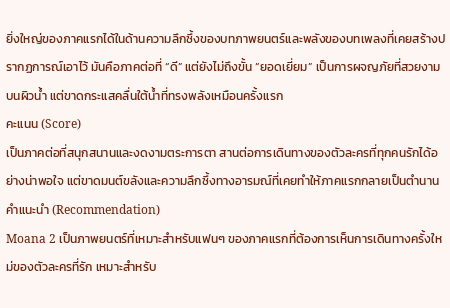ยิ่งใหญ่ของภาคแรกได้ในด้านความลึกซึ้งของบทภาพยนตร์และพลังของบทเพลงที่เคยสร้างปรากฏการณ์เอาไว้ มันคือภาคต่อที่ “ดี” แต่ยังไม่ถึงขั้น “ยอดเยี่ยม” เป็นการผจญภัยที่สวยงามบนผิวน้ำ แต่ขาดกระแสคลื่นใต้น้ำที่ทรงพลังเหมือนครั้งแรก
คะแนน (Score)
เป็นภาคต่อที่สนุกสนานและงดงามตระการตา สานต่อการเดินทางของตัวละครที่ทุกคนรักได้อย่างน่าพอใจ แต่ขาดมนต์ขลังและความลึกซึ้งทางอารมณ์ที่เคยทำให้ภาคแรกกลายเป็นตำนาน
คำแนะนำ (Recommendation)
Moana 2 เป็นภาพยนตร์ที่เหมาะสำหรับแฟนๆ ของภาคแรกที่ต้องการเห็นการเดินทางครั้งใหม่ของตัวละครที่รัก เหมาะสำหรับ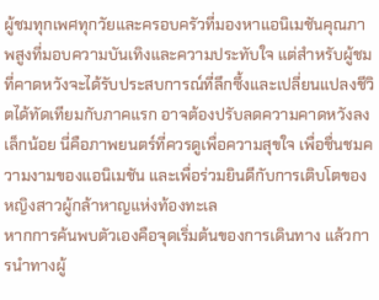ผู้ชมทุกเพศทุกวัยและครอบครัวที่มองหาแอนิเมชันคุณภาพสูงที่มอบความบันเทิงและความประทับใจ แต่สำหรับผู้ชมที่คาดหวังจะได้รับประสบการณ์ที่ลึกซึ้งและเปลี่ยนแปลงชีวิตได้ทัดเทียมกับภาคแรก อาจต้องปรับลดความคาดหวังลงเล็กน้อย นี่คือภาพยนตร์ที่ควรดูเพื่อความสุขใจ เพื่อชื่นชมความงามของแอนิเมชัน และเพื่อร่วมยินดีกับการเติบโตของหญิงสาวผู้กล้าหาญแห่งท้องทะเล
หากการค้นพบตัวเองคือจุดเริ่มต้นของการเดินทาง แล้วการนำทางผู้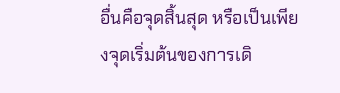อื่นคือจุดสิ้นสุด หรือเป็นเพียงจุดเริ่มต้นของการเดิ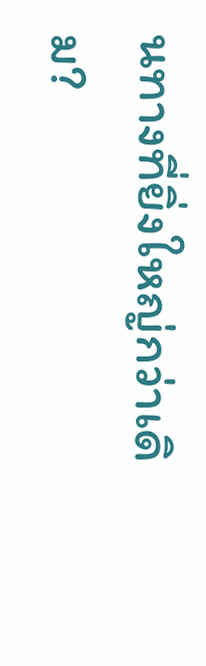นทางที่ยิ่งใหญ่กว่าเดิม?